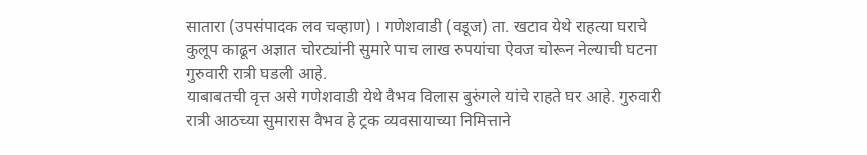सातारा (उपसंपादक लव चव्हाण) । गणेशवाडी (वडूज) ता. खटाव येथे राहत्या घराचे कुलूप काढून अज्ञात चोरट्यांनी सुमारे पाच लाख रुपयांचा ऐवज चोरून नेल्याची घटना गुरुवारी रात्री घडली आहे.
याबाबतची वृत्त असे गणेशवाडी येथे वैभव विलास बुरुंगले यांचे राहते घर आहे. गुरुवारी रात्री आठच्या सुमारास वैभव हे ट्रक व्यवसायाच्या निमित्ताने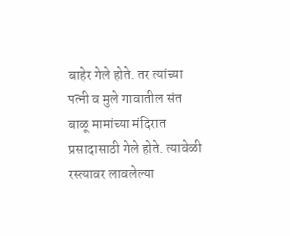बाहेर गेले होते. तर त्यांच्या पत्नी व मुले गावातील संत बाळू मामांच्या मंदिरात प्रसादासाठी गेले होते. त्यावेळी रस्त्यावर लावलेल्या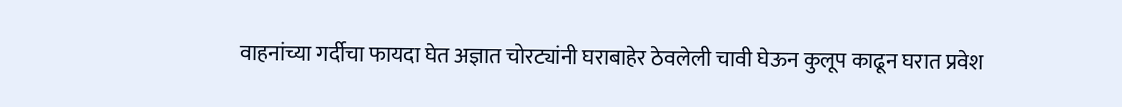वाहनांच्या गर्दीचा फायदा घेत अज्ञात चोरट्यांनी घराबाहेर ठेवलेली चावी घेऊन कुलूप काढून घरात प्रवेश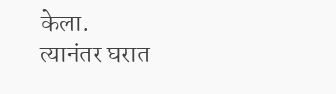केला.
त्यानंतर घरात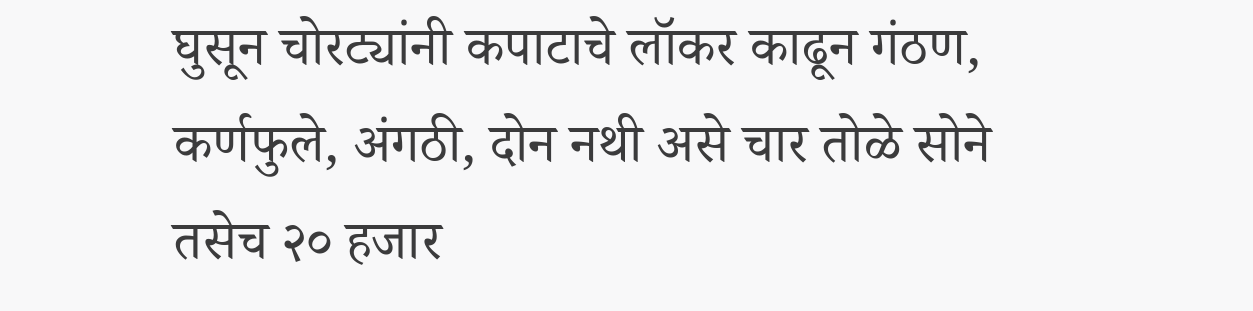घुसून चोरट्यांनी कपाटाचे लॉकर काढून गंठण, कर्णफुले, अंगठी, दोन नथी असे चार तोळे सोने तसेच २० हजार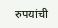रुपयांची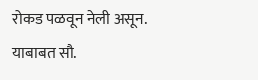रोकड पळवून नेली असून. याबाबत सौ.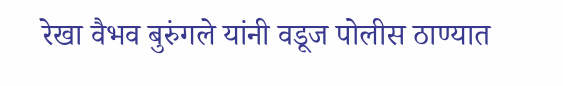रेखा वैभव बुरुंगले यांनी वडूज पोलीस ठाण्यात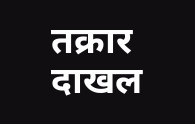तक्रार दाखल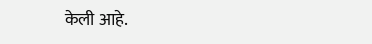केली आहे.